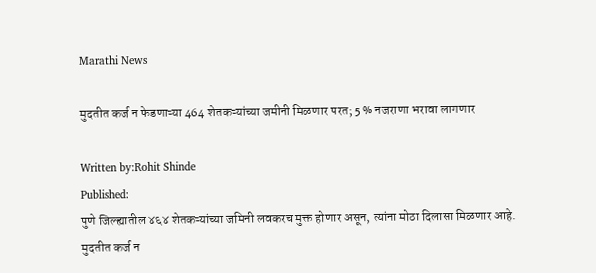Marathi News

मुदतीत कर्ज न फेडणाऱ्या 464 शेतकऱ्यांच्या जमीनी मिळणार परत; 5 % नजराणा भरावा लागणार

Written by:Rohit Shinde
Published:
पुणे जिल्ह्यातील ४६४ शेतकऱ्यांच्या जमिनी लवकरच मुक्त होणार असून, त्यांना मोठा दिलासा मिळणार आहे.
मुदतीत कर्ज न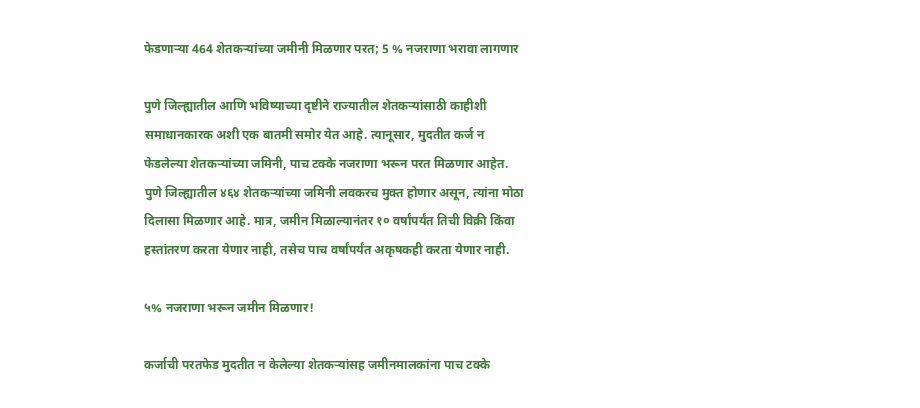फेडणाऱ्या 464 शेतकऱ्यांच्या जमीनी मिळणार परत; 5 % नजराणा भरावा लागणार

पुणे जिल्ह्यातील आणि भविष्याच्या दृष्टीने राज्यातील शेतकऱ्यांसाठी काहीशी समाधानकारक अशी एक बातमी समोर येत आहे. त्यानूसार, मुदतीत कर्ज न फेडलेल्या शेतकऱ्यांच्या जमिनी, पाच टक्के नजराणा भरून परत मिळणार आहेत. पुणे जिल्ह्यातील ४६४ शेतकऱ्यांच्या जमिनी लवकरच मुक्त होणार असून, त्यांना मोठा दिलासा मिळणार आहे. मात्र, जमीन मिळाल्यानंतर १० वर्षांपर्यंत तिची विक्री किंवा हस्तांतरण करता येणार नाही, तसेच पाच वर्षांपर्यंत अकृषकही करता येणार नाही.

५% नजराणा भरून जमीन मिळणार!

कर्जाची परतफेड मुदतीत न केलेल्या शेतकऱ्यांसह जमीनमालकांना पाच टक्के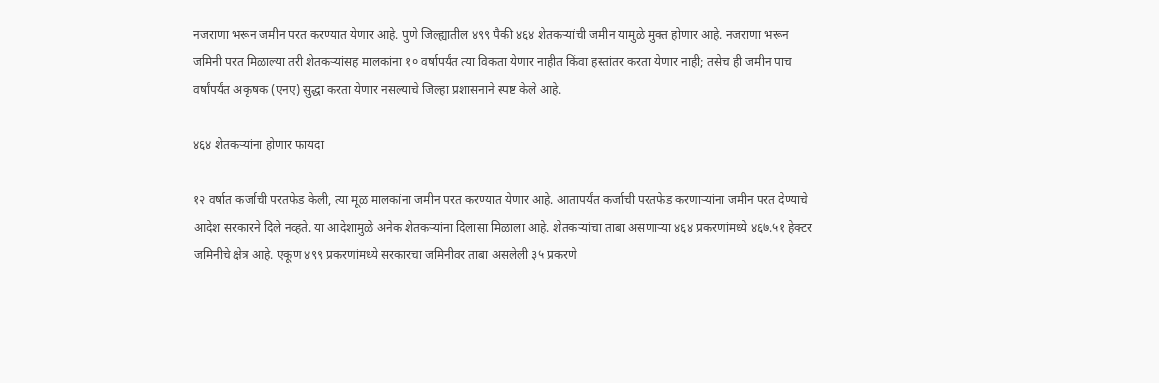नजराणा भरून जमीन परत करण्यात येणार आहे. पुणे जिल्ह्यातील ४९९ पैकी ४६४ शेतकऱ्यांची जमीन यामुळे मुक्त होणार आहे. नजराणा भरून जमिनी परत मिळाल्या तरी शेतकऱ्यांसह मालकांना १० वर्षापर्यंत त्या विकता येणार नाहीत किंवा हस्तांतर करता येणार नाही; तसेच ही जमीन पाच वर्षांपर्यंत अकृषक (एनए) सुद्धा करता येणार नसल्याचे जिल्हा प्रशासनाने स्पष्ट केले आहे.

४६४ शेतकऱ्यांना होणार फायदा

१२ वर्षात कर्जाची परतफेड केली, त्या मूळ मालकांना जमीन परत करण्यात येणार आहे. आतापर्यंत कर्जाची परतफेड करणाऱ्यांना जमीन परत देण्याचे आदेश सरकारने दिले नव्हते. या आदेशामुळे अनेक शेतकऱ्यांना दिलासा मिळाला आहे. शेतकऱ्यांचा ताबा असणाऱ्या ४६४ प्रकरणांमध्ये ४६७.५१ हेक्टर जमिनीचे क्षेत्र आहे. एकूण ४९९ प्रकरणांमध्ये सरकारचा जमिनीवर ताबा असलेली ३५ प्रकरणे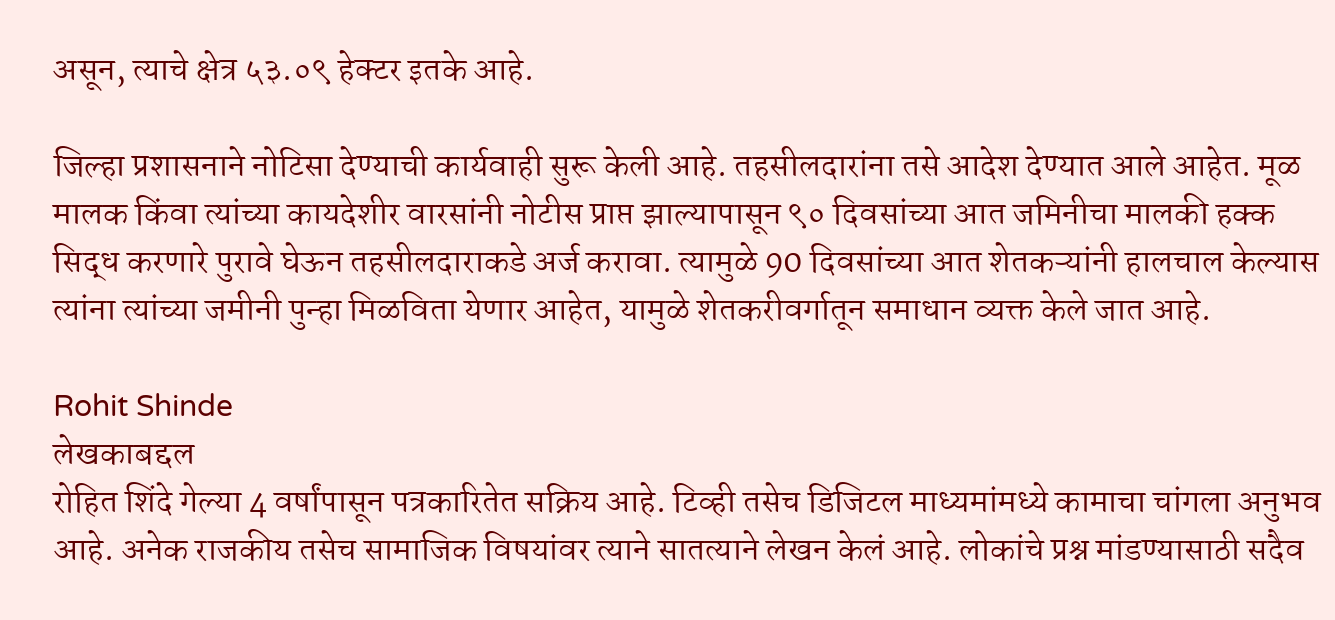असून, त्याचे क्षेत्र ५३.०९ हेक्टर इतके आहे.

जिल्हा प्रशासनाने नोटिसा देण्याची कार्यवाही सुरू केली आहे. तहसीलदारांना तसे आदेश देण्यात आले आहेत. मूळ मालक किंवा त्यांच्या कायदेशीर वारसांनी नोटीस प्राप्त झाल्यापासून ९० दिवसांच्या आत जमिनीचा मालकी हक्क सिद्ध करणारे पुरावे घेऊन तहसीलदाराकडे अर्ज करावा. त्यामुळे 90 दिवसांच्या आत शेतकऱ्यांनी हालचाल केल्यास त्यांना त्यांच्या जमीनी पुन्हा मिळविता येणार आहेत, यामुळे शेतकरीवर्गातून समाधान व्यक्त केले जात आहे.

Rohit Shinde
लेखकाबद्दल
रोहित शिंदे गेल्या 4 वर्षांपासून पत्रकारितेत सक्रिय आहे. टिव्ही तसेच डिजिटल माध्यमांमध्ये कामाचा चांगला अनुभव आहे. अनेक राजकीय तसेच सामाजिक विषयांवर त्याने सातत्याने लेखन केलं आहे. लोकांचे प्रश्न मांडण्यासाठी सदैव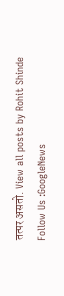तत्पर असतो. View all posts by Rohit Shinde
Follow Us :GoogleNews